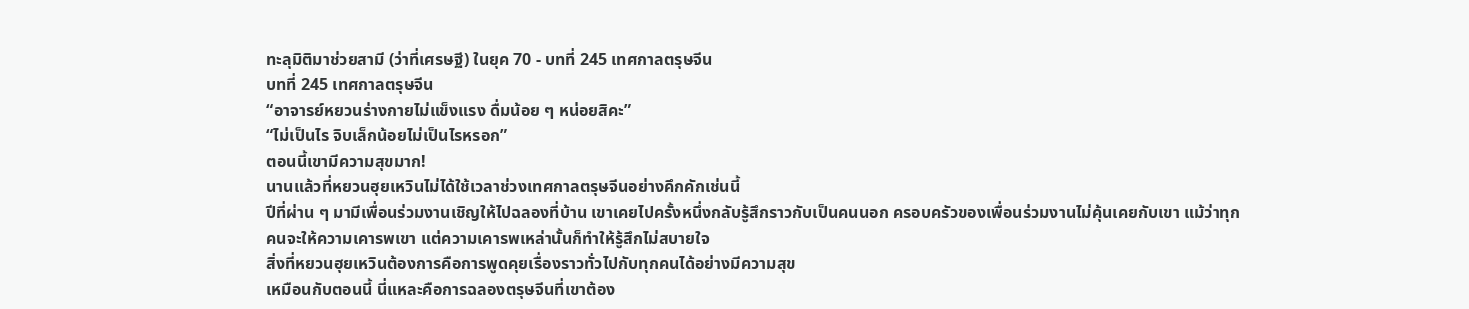ทะลุมิติมาช่วยสามี (ว่าที่เศรษฐี) ในยุค 70 - บทที่ 245 เทศกาลตรุษจีน
บทที่ 245 เทศกาลตรุษจีน
“อาจารย์หยวนร่างกายไม่แข็งแรง ดื่มน้อย ๆ หน่อยสิคะ”
“ไม่เป็นไร จิบเล็กน้อยไม่เป็นไรหรอก”
ตอนนี้เขามีความสุขมาก!
นานแล้วที่หยวนฮุยเหวินไม่ได้ใช้เวลาช่วงเทศกาลตรุษจีนอย่างคึกคักเช่นนี้
ปีที่ผ่าน ๆ มามีเพื่อนร่วมงานเชิญให้ไปฉลองที่บ้าน เขาเคยไปครั้งหนึ่งกลับรู้สึกราวกับเป็นคนนอก ครอบครัวของเพื่อนร่วมงานไม่คุ้นเคยกับเขา แม้ว่าทุกคนจะให้ความเคารพเขา แต่ความเคารพเหล่านั้นก็ทำให้รู้สึกไม่สบายใจ
สิ่งที่หยวนฮุยเหวินต้องการคือการพูดคุยเรื่องราวทั่วไปกับทุกคนได้อย่างมีความสุข
เหมือนกับตอนนี้ นี่แหละคือการฉลองตรุษจีนที่เขาต้อง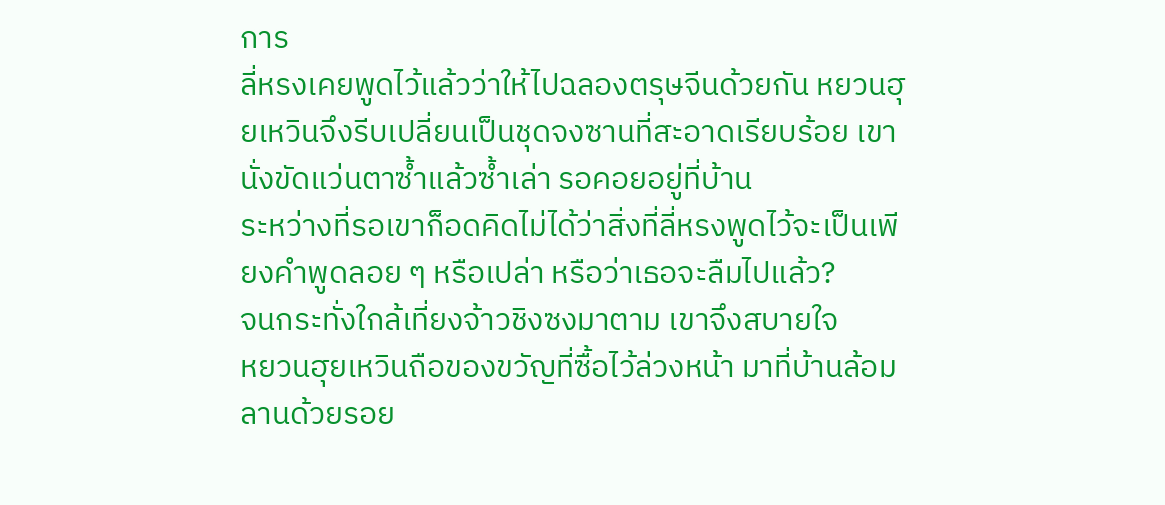การ
ลี่หรงเคยพูดไว้แล้วว่าให้ไปฉลองตรุษจีนด้วยกัน หยวนฮุยเหวินจึงรีบเปลี่ยนเป็นชุดจงซานที่สะอาดเรียบร้อย เขานั่งขัดแว่นตาซ้ำแล้วซ้ำเล่า รอคอยอยู่ที่บ้าน
ระหว่างที่รอเขาก็อดคิดไม่ได้ว่าสิ่งที่ลี่หรงพูดไว้จะเป็นเพียงคำพูดลอย ๆ หรือเปล่า หรือว่าเธอจะลืมไปแล้ว?
จนกระทั่งใกล้เที่ยงจ้าวชิงซงมาตาม เขาจึงสบายใจ
หยวนฮุยเหวินถือของขวัญที่ซื้อไว้ล่วงหน้า มาที่บ้านล้อมลานด้วยรอย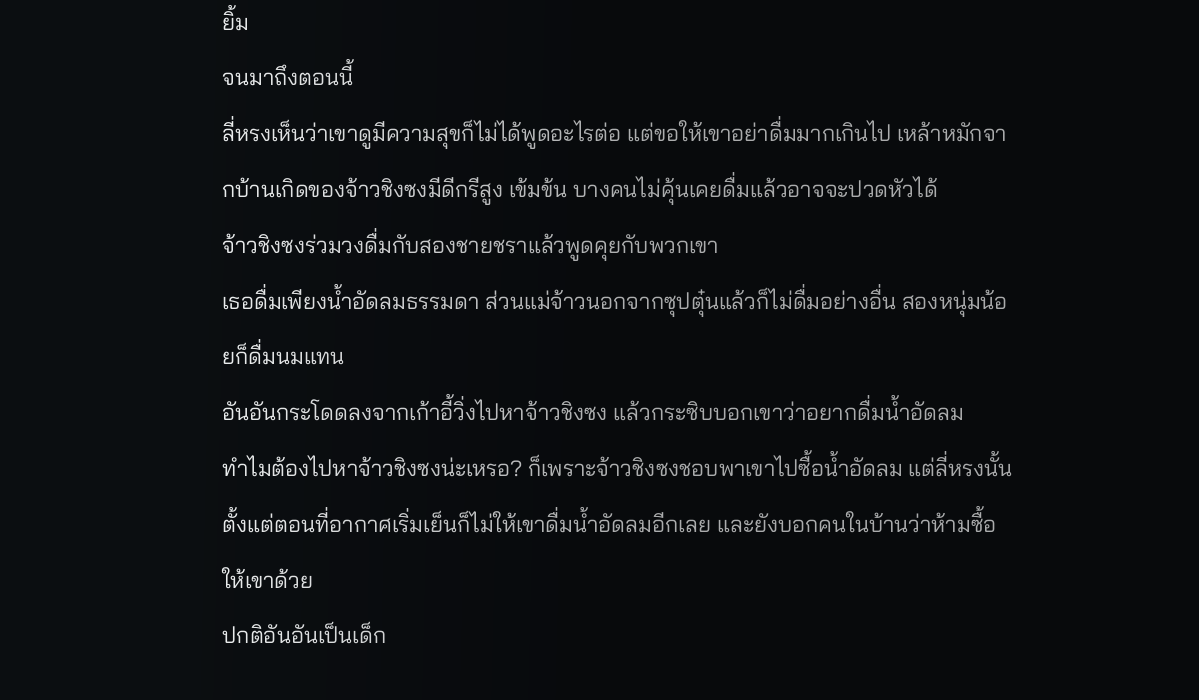ยิ้ม
จนมาถึงตอนนี้
ลี่หรงเห็นว่าเขาดูมีความสุขก็ไม่ได้พูดอะไรต่อ แต่ขอให้เขาอย่าดื่มมากเกินไป เหล้าหมักจากบ้านเกิดของจ้าวชิงซงมีดีกรีสูง เข้มข้น บางคนไม่คุ้นเคยดื่มแล้วอาจจะปวดหัวได้
จ้าวชิงซงร่วมวงดื่มกับสองชายชราแล้วพูดคุยกับพวกเขา
เธอดื่มเพียงน้ำอัดลมธรรมดา ส่วนแม่จ้าวนอกจากซุปตุ๋นแล้วก็ไม่ดื่มอย่างอื่น สองหนุ่มน้อยก็ดื่มนมแทน
อันอันกระโดดลงจากเก้าอี้วิ่งไปหาจ้าวชิงซง แล้วกระซิบบอกเขาว่าอยากดื่มน้ำอัดลม
ทำไมต้องไปหาจ้าวชิงซงน่ะเหรอ? ก็เพราะจ้าวชิงซงชอบพาเขาไปซื้อน้ำอัดลม แต่ลี่หรงนั้นตั้งแต่ตอนที่อากาศเริ่มเย็นก็ไม่ให้เขาดื่มน้ำอัดลมอีกเลย และยังบอกคนในบ้านว่าห้ามซื้อให้เขาด้วย
ปกติอันอันเป็นเด็ก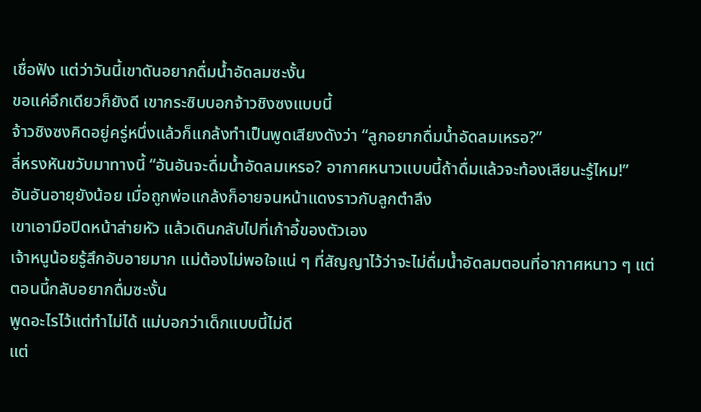เชื่อฟัง แต่ว่าวันนี้เขาดันอยากดื่มน้ำอัดลมซะงั้น
ขอแค่อึกเดียวก็ยังดี เขากระซิบบอกจ้าวชิงซงแบบนี้
จ้าวชิงซงคิดอยู่ครู่หนึ่งแล้วก็แกล้งทำเป็นพูดเสียงดังว่า “ลูกอยากดื่มน้ำอัดลมเหรอ?”
ลี่หรงหันขวับมาทางนี้ “อันอันจะดื่มน้ำอัดลมเหรอ? อากาศหนาวแบบนี้ถ้าดื่มแล้วจะท้องเสียนะรู้ไหม!”
อันอันอายุยังน้อย เมื่อถูกพ่อแกล้งก็อายจนหน้าแดงราวกับลูกตำลึง
เขาเอามือปิดหน้าส่ายหัว แล้วเดินกลับไปที่เก้าอี้ของตัวเอง
เจ้าหนูน้อยรู้สึกอับอายมาก แม่ต้องไม่พอใจแน่ ๆ ที่สัญญาไว้ว่าจะไม่ดื่มน้ำอัดลมตอนที่อากาศหนาว ๆ แต่ตอนนี้กลับอยากดื่มซะงั้น
พูดอะไรไว้แต่ทำไม่ได้ แม่บอกว่าเด็กแบบนี้ไม่ดี
แต่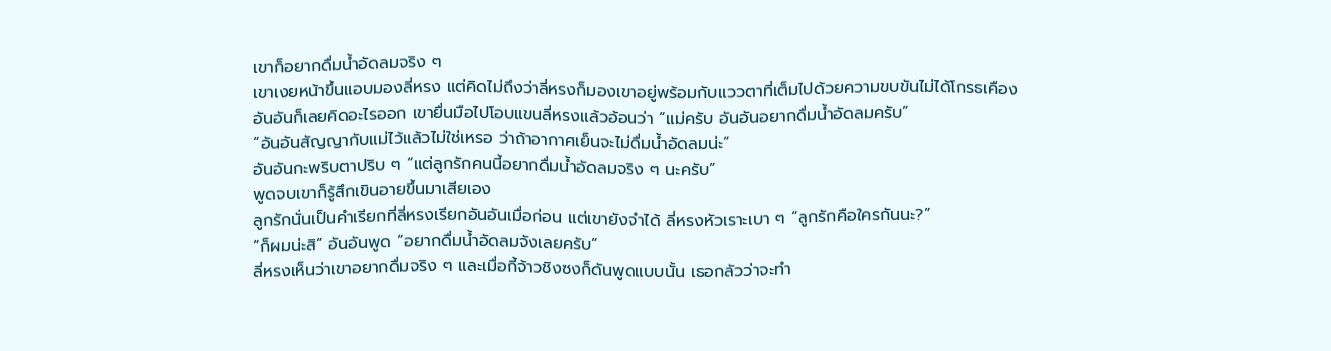เขาก็อยากดื่มน้ำอัดลมจริง ๆ
เขาเงยหน้าขึ้นแอบมองลี่หรง แต่คิดไม่ถึงว่าลี่หรงก็มองเขาอยู่พร้อมกับแววตาที่เต็มไปด้วยความขบขันไม่ได้โกรธเคือง
อันอันก็เลยคิดอะไรออก เขายื่นมือไปโอบแขนลี่หรงแล้วอ้อนว่า “แม่ครับ อันอันอยากดื่มน้ำอัดลมครับ”
“อันอันสัญญากับแม่ไว้แล้วไม่ใช่เหรอ ว่าถ้าอากาศเย็นจะไม่ดื่มน้ำอัดลมน่ะ”
อันอันกะพริบตาปริบ ๆ “แต่ลูกรักคนนี้อยากดื่มน้ำอัดลมจริง ๆ นะครับ”
พูดจบเขาก็รู้สึกเขินอายขึ้นมาเสียเอง
ลูกรักนั่นเป็นคำเรียกที่ลี่หรงเรียกอันอันเมื่อก่อน แต่เขายังจำได้ ลี่หรงหัวเราะเบา ๆ “ลูกรักคือใครกันนะ?”
“ก็ผมน่ะสิ” อันอันพูด “อยากดื่มน้ำอัดลมจังเลยครับ”
ลี่หรงเห็นว่าเขาอยากดื่มจริง ๆ และเมื่อกี้จ้าวชิงซงก็ดันพูดแบบนั้น เธอกลัวว่าจะทำ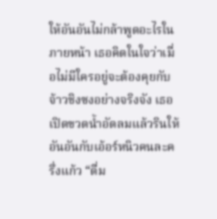ให้อันอันไม่กล้าพูดอะไรในภายหน้า เธอคิดในใจว่าเมื่อไม่มีใครอยู่จะต้องคุยกับจ้าวชิงซงอย่างจริงจัง เธอเปิดขวดน้ำอัดลมแล้วรินให้อันอันกับเอ้อร์หนิวคนละครึ่งแก้ว “ดื่ม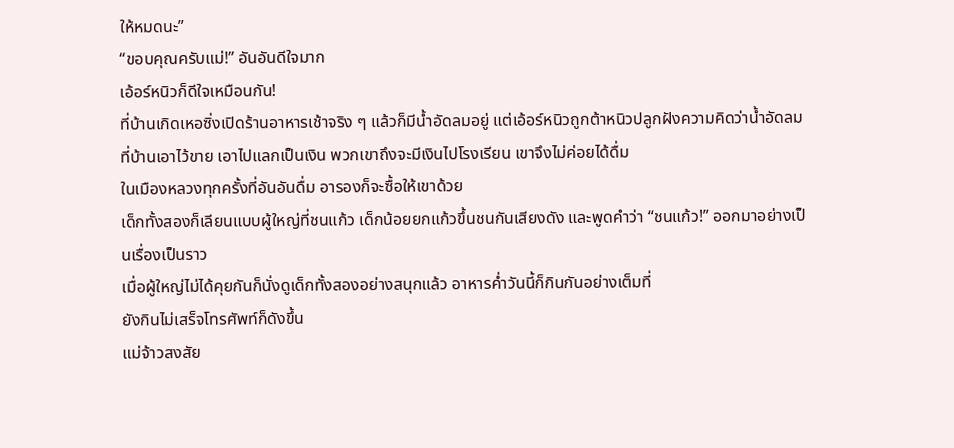ให้หมดนะ”
“ขอบคุณครับแม่!” อันอันดีใจมาก
เอ้อร์หนิวก็ดีใจเหมือนกัน!
ที่บ้านเกิดเหอซิ่งเปิดร้านอาหารเช้าจริง ๆ แล้วก็มีน้ำอัดลมอยู่ แต่เอ้อร์หนิวถูกต้าหนิวปลูกฝังความคิดว่าน้ำอัดลมที่บ้านเอาไว้ขาย เอาไปแลกเป็นเงิน พวกเขาถึงจะมีเงินไปโรงเรียน เขาจึงไม่ค่อยได้ดื่ม
ในเมืองหลวงทุกครั้งที่อันอันดื่ม อารองก็จะซื้อให้เขาด้วย
เด็กทั้งสองก็เลียนแบบผู้ใหญ่ที่ชนแก้ว เด็กน้อยยกแก้วขึ้นชนกันเสียงดัง และพูดคำว่า “ชนแก้ว!” ออกมาอย่างเป็นเรื่องเป็นราว
เมื่อผู้ใหญ่ไม่ได้คุยกันก็นั่งดูเด็กทั้งสองอย่างสนุกแล้ว อาหารค่ำวันนี้ก็กินกันอย่างเต็มที่
ยังกินไม่เสร็จโทรศัพท์ก็ดังขึ้น
แม่จ้าวสงสัย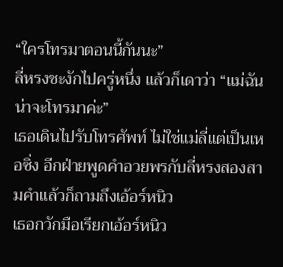“ใครโทรมาตอนนี้กันนะ”
ลี่หรงชะงักไปครู่หนึ่ง แล้วก็เดาว่า “แม่ฉันน่าจะโทรมาค่ะ”
เธอเดินไปรับโทรศัพท์ ไม่ใช่แม่ลี่แต่เป็นเหอซิ่ง อีกฝ่ายพูดคำอวยพรกับลี่หรงสองสามคำแล้วก็ถามถึงเอ้อร์หนิว
เธอกวักมือเรียกเอ้อร์หนิว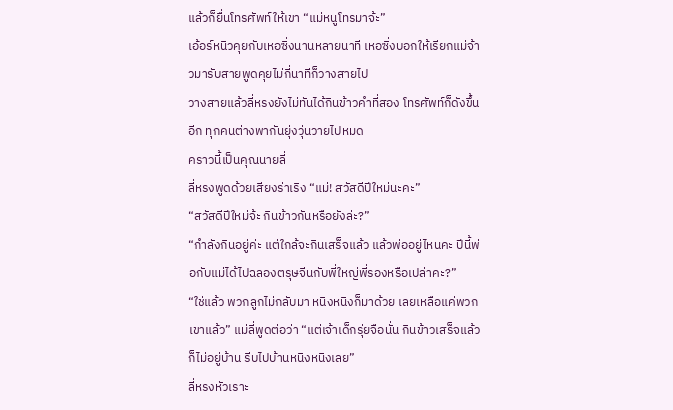แล้วก็ยื่นโทรศัพท์ให้เขา “แม่หนูโทรมาจ้ะ”
เอ้อร์หนิวคุยกับเหอซิ่งนานหลายนาที เหอซิ่งบอกให้เรียกแม่จ้าวมารับสายพูดคุยไม่กี่นาทีก็วางสายไป
วางสายแล้วลี่หรงยังไม่ทันได้กินข้าวคำที่สอง โทรศัพท์ก็ดังขึ้นอีก ทุกคนต่างพากันยุ่งวุ่นวายไปหมด
คราวนี้เป็นคุณนายลี่
ลี่หรงพูดด้วยเสียงร่าเริง “แม่! สวัสดีปีใหม่นะคะ”
“สวัสดีปีใหม่จ้ะ กินข้าวกันหรือยังล่ะ?”
“กำลังกินอยู่ค่ะ แต่ใกล้จะกินเสร็จแล้ว แล้วพ่ออยู่ไหนคะ ปีนี้พ่อกับแม่ได้ไปฉลองตรุษจีนกับพี่ใหญ่พี่รองหรือเปล่าคะ?”
“ใช่แล้ว พวกลูกไม่กลับมา หนิงหนิงก็มาด้วย เลยเหลือแค่พวกเขาแล้ว” แม่ลี่พูดต่อว่า “แต่เจ้าเด็กรุ่ยจือนั่น กินข้าวเสร็จแล้วก็ไม่อยู่บ้าน รีบไปบ้านหนิงหนิงเลย”
ลี่หรงหัวเราะ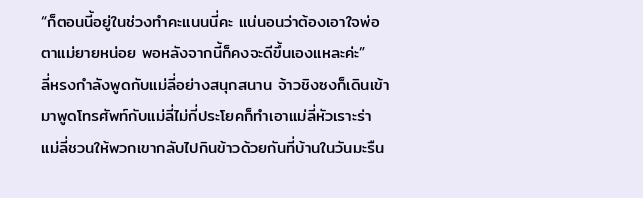“ก็ตอนนี้อยู่ในช่วงทำคะแนนนี่คะ แน่นอนว่าต้องเอาใจพ่อตาแม่ยายหน่อย พอหลังจากนี้ก็คงจะดีขึ้นเองแหละค่ะ”
ลี่หรงกำลังพูดกับแม่ลี่อย่างสนุกสนาน จ้าวชิงซงก็เดินเข้ามาพูดโทรศัพท์กับแม่ลี่ไม่กี่ประโยคก็ทำเอาแม่ลี่หัวเราะร่า
แม่ลี่ชวนให้พวกเขากลับไปกินข้าวด้วยกันที่บ้านในวันมะรืน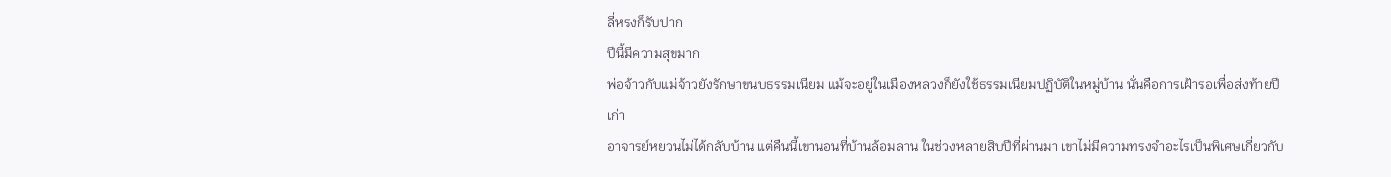ลี่หรงก็รับปาก
ปีนี้มีความสุขมาก
พ่อจ้าวกับแม่จ้าวยังรักษาขนบธรรมเนียม แม้จะอยู่ในเมืองหลวงก็ยังใช้ธรรมเนียมปฏิบัติในหมู่บ้าน นั่นคือการเฝ้ารอเพื่อส่งท้ายปีเก่า
อาจารย์หยวนไม่ได้กลับบ้าน แต่คืนนี้เขานอนที่บ้านล้อมลาน ในช่วงหลายสิบปีที่ผ่านมา เขาไม่มีความทรงจำอะไรเป็นพิเศษเกี่ยวกับ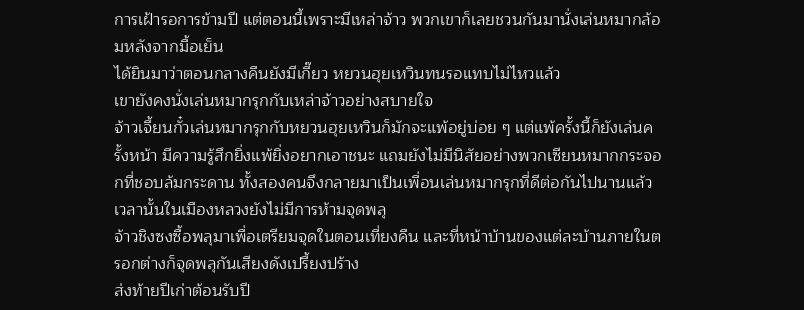การเฝ้ารอการข้ามปี แต่ตอนนี้เพราะมีเหล่าจ้าว พวกเขาก็เลยชวนกันมานั่งเล่นหมากล้อมหลังจากมื้อเย็น
ได้ยินมาว่าตอนกลางคืนยังมีเกี๊ยว หยวนฮุยเหวินทนรอแทบไม่ไหวแล้ว
เขายังคงนั่งเล่นหมากรุกกับเหล่าจ้าวอย่างสบายใจ
จ้าวเจี้ยนกั๋วเล่นหมากรุกกับหยวนฮุยเหวินก็มักจะแพ้อยู่บ่อย ๆ แต่แพ้ครั้งนี้ก็ยังเล่นครั้งหน้า มีความรู้สึกยิ่งแพ้ยิ่งอยากเอาชนะ แถมยังไม่มีนิสัยอย่างพวกเซียนหมากกระจอกที่ชอบล้มกระดาน ทั้งสองคนจึงกลายมาเป็นเพื่อนเล่นหมากรุกที่ดีต่อกันไปนานแล้ว
เวลานั้นในเมืองหลวงยังไม่มีการห้ามจุดพลุ
จ้าวชิงซงซื้อพลุมาเพื่อเตรียมจุดในตอนเที่ยงคืน และที่หน้าบ้านของแต่ละบ้านภายในตรอกต่างก็จุดพลุกันเสียงดังเปรี้ยงปร้าง
ส่งท้ายปีเก่าต้อนรับปี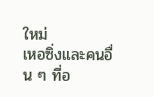ใหม่
เหอซิ่งและคนอื่น ๆ ที่อ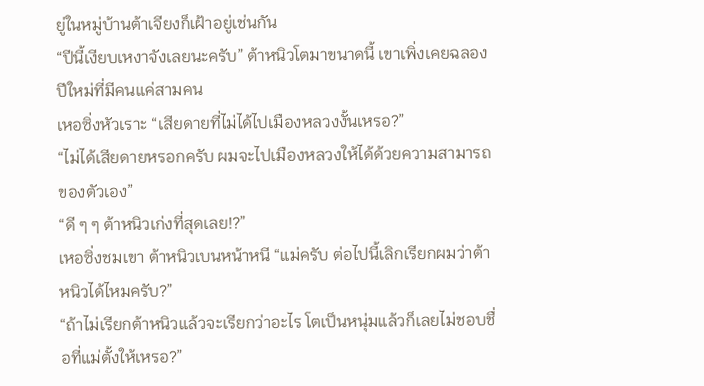ยู่ในหมู่บ้านต้าเจียงก็เฝ้าอยู่เช่นกัน
“ปีนี้เงียบเหงาจังเลยนะครับ” ต้าหนิวโตมาขนาดนี้ เขาเพิ่งเคยฉลองปีใหม่ที่มีคนแค่สามคน
เหอซิ่งหัวเราะ “เสียดายที่ไม่ได้ไปเมืองหลวงงั้นเหรอ?”
“ไม่ได้เสียดายหรอกครับ ผมจะไปเมืองหลวงให้ได้ด้วยความสามารถของตัวเอง”
“ดี ๆ ๆ ต้าหนิวเก่งที่สุดเลย!?”
เหอซิ่งชมเขา ต้าหนิวเบนหน้าหนี “แม่ครับ ต่อไปนี้เลิกเรียกผมว่าต้าหนิวได้ไหมครับ?”
“ถ้าไม่เรียกต้าหนิวแล้วจะเรียกว่าอะไร โตเป็นหนุ่มแล้วก็เลยไม่ชอบชื่อที่แม่ตั้งให้เหรอ?”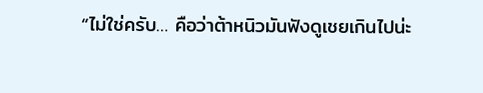“ไม่ใช่ครับ… คือว่าต้าหนิวมันฟังดูเชยเกินไปน่ะ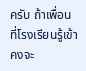ครับ ถ้าเพื่อนที่โรงเรียนรู้เข้า คงจะ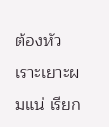ต้องหัวเราะเยาะผมแน่ เรียก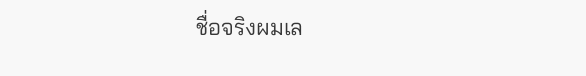ชื่อจริงผมเล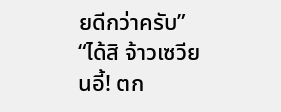ยดีกว่าครับ”
“ได้สิ จ้าวเซวียนอี้! ตก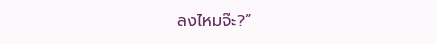ลงไหมจ๊ะ?”